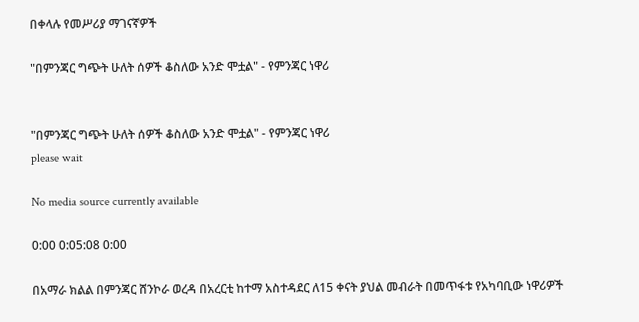በቀላሉ የመሥሪያ ማገናኛዎች

"በምንጃር ግጭት ሁለት ሰዎች ቆስለው አንድ ሞቷል" - የምንጃር ነዋሪ


"በምንጃር ግጭት ሁለት ሰዎች ቆስለው አንድ ሞቷል" - የምንጃር ነዋሪ
please wait

No media source currently available

0:00 0:05:08 0:00

በአማራ ክልል በምንጃር ሸንኮራ ወረዳ በአረርቲ ከተማ አስተዳደር ለ15 ቀናት ያህል መብራት በመጥፋቱ የአካባቢው ነዋሪዎች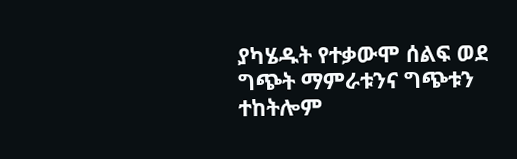ያካሄዱት የተቃውሞ ሰልፍ ወደ ግጭት ማምራቱንና ግጭቱን ተከትሎም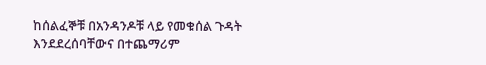ከሰልፈኞቹ በአንዳንዶቹ ላይ የመቁሰል ጉዳት እንደደረሰባቸውና በተጨማሪም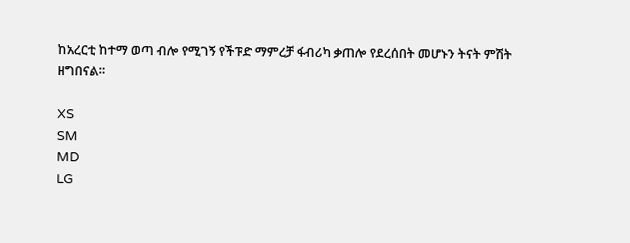ከአረርቲ ከተማ ወጣ ብሎ የሚገኝ የችፑድ ማምረቻ ፋብሪካ ቃጠሎ የደረሰበት መሆኑን ትናት ምሽት ዘግበናል።

XS
SM
MD
LG